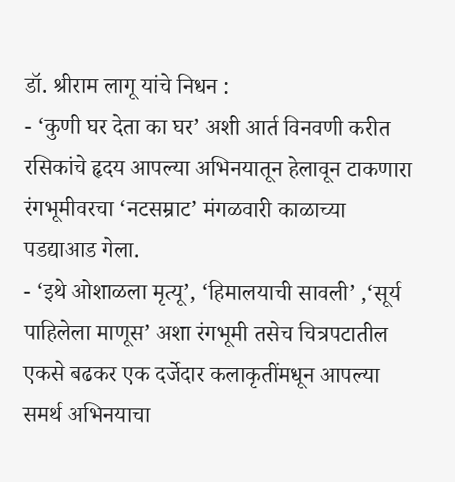डॉ. श्रीराम लागू यांचे निधन :
- ‘कुणी घर देता का घर’ अशी आर्त विनवणी करीत रसिकांचे हृदय आपल्या अभिनयातून हेलावून टाकणारा रंगभूमीवरचा ‘नटसम्राट’ मंगळवारी काळाच्या पडद्याआड गेला.
- ‘इथे ओशाळला मृत्यू’, ‘हिमालयाची सावली’ ,‘सूर्य पाहिलेला माणूस’ अशा रंगभूमी तसेच चित्रपटातील एकसे बढकर एक दर्जेदार कलाकृतींमधून आपल्या समर्थ अभिनयाचा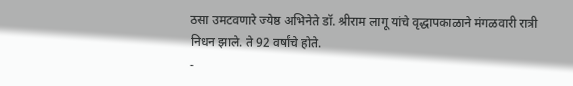ठसा उमटवणारे ज्येष्ठ अभिनेते डॉ. श्रीराम लागू यांचे वृद्धापकाळाने मंगळवारी रात्री निधन झाले. ते 92 वर्षांचे होते.
-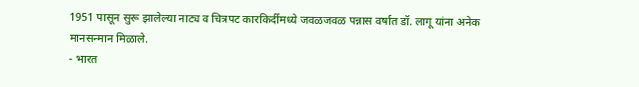1951 पासून सुरू झालेल्या नाट्य व चित्रपट कारकिर्दीमध्ये जवळजवळ पन्नास वर्षात डॉ. लागू यांना अनेक मानसन्मान मिळाले.
- भारत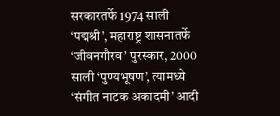सरकारतर्फे 1974 साली ‘पद्मश्री’, महाराष्ट्र शासनातर्फे ‘जीवनगौरव’ पुरस्कार, 2000 साली ‘पुण्यभूषण’, त्यामध्ये ‘संगीत नाटक अकादमी’ आदी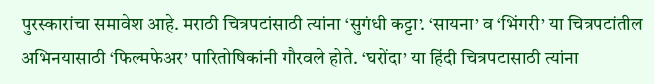पुरस्कारांचा समावेश आहे. मराठी चित्रपटांसाठी त्यांना ‘सुगंधी कट्टा’. ‘सायना’ व ‘भिंगरी’ या चित्रपटांतील अभिनयासाठी ‘फिल्मफेअर’ पारितोषिकांनी गौरवले होते. ‘घरोंदा’ या हिंदी चित्रपटासाठी त्यांना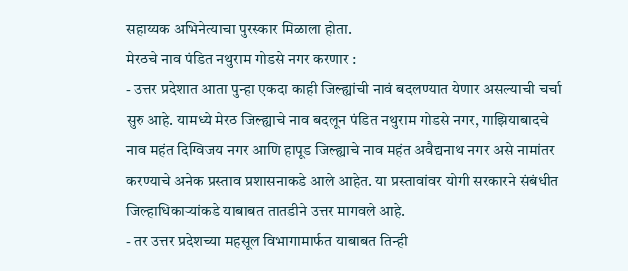सहाय्यक अभिनेत्याचा पुरस्कार मिळाला होता.
मेरठचे नाव पंडित नथुराम गोडसे नगर करणार :
- उत्तर प्रदेशात आता पुन्हा एकदा काही जिल्ह्यांची नावं बदलण्यात येणार असल्याची चर्चा सुरु आहे. यामध्ये मेरठ जिल्ह्याचे नाव बदलून पंडित नथुराम गोडसे नगर, गाझियाबादचे नाव महंत दिग्विजय नगर आणि हापूड जिल्ह्याचे नाव महंत अवैद्यनाथ नगर असे नामांतर करण्याचे अनेक प्रस्ताव प्रशासनाकडे आले आहेत. या प्रस्तावांवर योगी सरकारने संबंधीत जिल्हाधिकाऱ्यांकडे याबाबत तातडीने उत्तर मागवले आहे.
- तर उत्तर प्रदेशच्या महसूल विभागामार्फत याबाबत तिन्ही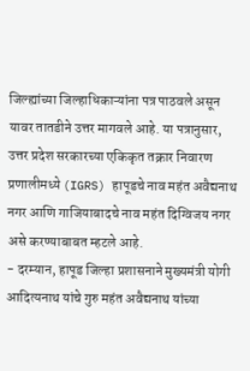जिल्ह्यांच्या जिल्हाधिकाऱ्यांना पत्र पाठवले असून यावर तातडीने उत्तर मागवले आहे. या पत्रानुसार, उत्तर प्रदेश सरकारच्या एकिकृत तक्रार निवारण प्रणालीमध्ये (IGRS) हापूडचे नाव महंत अवैद्यनाथ नगर आणि गाजियाबादचे नाव महंत दिग्विजय नगर असे करण्याबाबत म्हटले आहे.
- दरम्यान, हापूड जिल्हा प्रशासनाने मुख्यमंत्री योगी आदित्यनाथ यांचे गुरु महंत अवैद्यनाथ यांच्या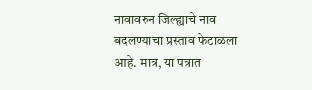नावावरुन जिल्ह्याचे नाव बदलण्याचा प्रस्ताव फेटाळला आहे. मात्र, या पत्रात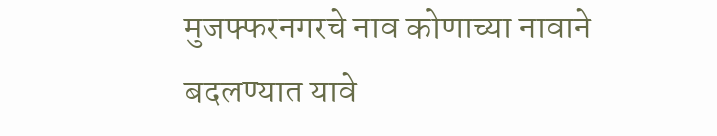मुजफ्फरनगरचे नाव कोणाच्या नावाने बदलण्यात यावे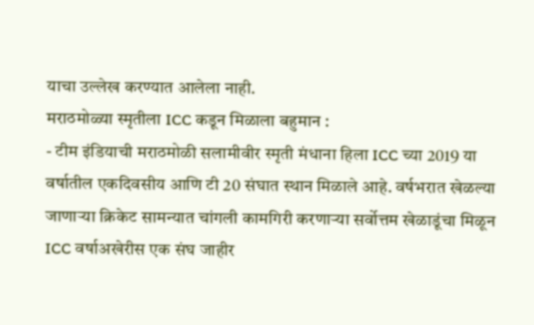याचा उल्लेख करण्यात आलेला नाही.
मराठमोळ्या स्मृतीला ICC कडून मिळाला बहुमान :
- टीम इंडियाची मराठमोळी सलामीवीर स्मृती मंधाना हिला ICC च्या 2019 या वर्षातील एकदिवसीय आणि टी 20 संघात स्थान मिळाले आहे. वर्षभरात खेळल्या जाणाऱ्या क्रिकेट सामन्यात चांगली कामगिरी करणाऱ्या सर्वोत्तम खेळाडूंचा मिळून ICC वर्षाअखेरीस एक संघ जाहीर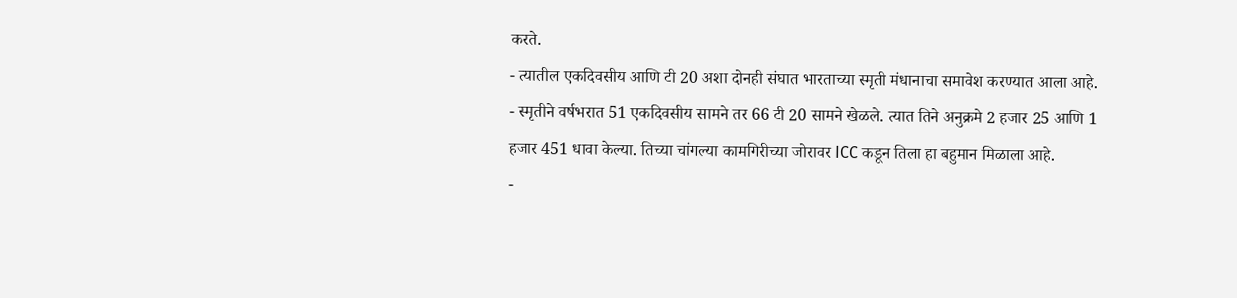करते.
- त्यातील एकदिवसीय आणि टी 20 अशा दोनही संघात भारताच्या स्मृती मंधानाचा समावेश करण्यात आला आहे.
- स्मृतीने वर्षभरात 51 एकदिवसीय सामने तर 66 टी 20 सामने खेळले. त्यात तिने अनुक्रमे 2 हजार 25 आणि 1 हजार 451 धावा केल्या. तिच्या चांगल्या कामगिरीच्या जोरावर ICC कडून तिला हा बहुमान मिळाला आहे.
-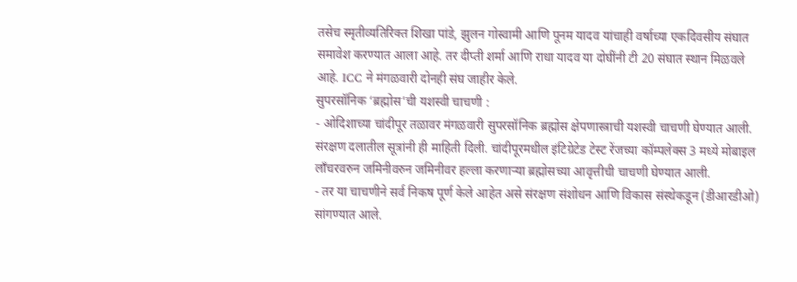तसेच स्मृतीव्यतिरिक्त शिखा पांडे, झुलन गोस्वामी आणि पूनम यादव यांचाही वर्षाच्या एकदिवसीय संघात समावेश करण्यात आला आहे. तर दीप्ती शर्मा आणि राधा यादव या दोघींनी टी 20 संघात स्थान मिळवले आहे. ICC ने मंगळवारी दोनही संघ जाहीर केले.
सुपरसॉनिक ‘ब्रह्मोस’ची यशस्वी चाचणी :
- ओदिशाच्या चांदीपूर तळावर मंगळवारी सुपरसॉनिक ब्रह्मोस क्षेपणास्त्राची यशस्वी चाचणी घेण्यात आली. संरक्षण दलातील सूत्रांनी ही माहिती दिली. चांदीपूरमधील इंटिग्रेटेड टेस्ट रेंजच्या कॉम्पलेक्स 3 मध्ये मोबाइल लाँचरवरुन जमिनीवरुन जमिनीवर हल्ला करणाऱ्या ब्रह्मोसच्या आवृत्तीची चाचणी घेण्यात आली.
- तर या चाचणीने सर्व निकष पूर्ण केले आहेत असे संरक्षण संशोधन आणि विकास संस्थेकडून (डीआरडीओ) सांगण्यात आले.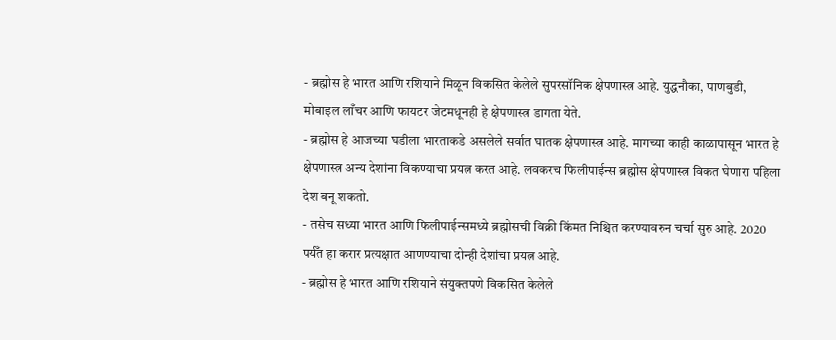- ब्रह्मोस हे भारत आणि रशियाने मिळून विकसित केलेले सुपरसॉनिक क्षेपणास्त्र आहे. युद्धनौका, पाणबुडी, मोबाइल लाँचर आणि फायटर जेटमधूनही हे क्षेपणास्त्र डागता येते.
- ब्रह्मोस हे आजच्या घडीला भारताकडे असलेले सर्वात घातक क्षेपणास्त्र आहे. मागच्या काही काळापासून भारत हे क्षेपणास्त्र अन्य देशांना विकण्याचा प्रयत्न करत आहे. लवकरच फिलीपाईन्स ब्रह्मोस क्षेपणास्त्र विकत घेणारा पहिला देश बनू शकतो.
- तसेच सध्या भारत आणि फिलीपाईन्समध्ये ब्रह्मोसची विक्री किंमत निश्चित करण्यावरुन चर्चा सुरु आहे. 2020 पर्यँत हा करार प्रत्यक्षात आणण्याचा दोन्ही देशांचा प्रयत्न आहे.
- ब्रह्मोस हे भारत आणि रशियाने संयुक्तपणे विकसित केलेले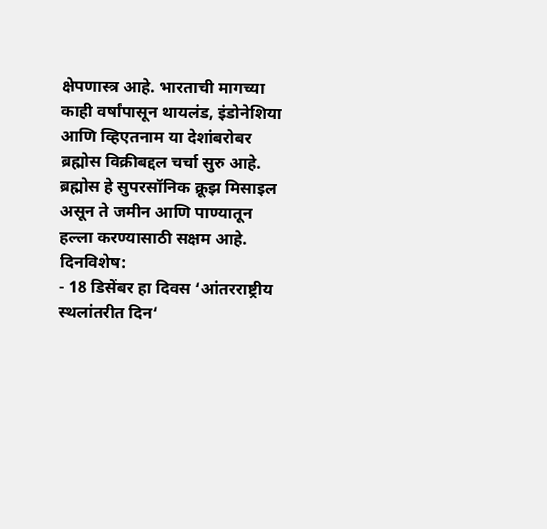क्षेपणास्त्र आहे. भारताची मागच्या काही वर्षांपासून थायलंड, इंडोनेशिया आणि व्हिएतनाम या देशांबरोबर ब्रह्मोस विक्रीबद्दल चर्चा सुरु आहे. ब्रह्मोस हे सुपरसॉनिक क्रूझ मिसाइल असून ते जमीन आणि पाण्यातून हल्ला करण्यासाठी सक्षम आहे.
दिनविशेष:
- 18 डिसेंबर हा दिवस ‘आंतरराष्ट्रीय स्थलांतरीत दिन‘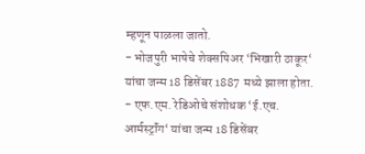म्हणून पाळला जातो.
- भोजपुरी भाषेचे शेक्सपिअर ‘भिखारी ठाकूर‘ यांचा जन्म 18 डिसेंबर 1887 मध्ये झाला होता.
- एफ.एम. रेडिओचे संशोधक ‘ई.एच. आर्मस्ट्रॉंग‘ यांचा जन्म 18 डिसेंबर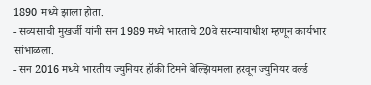1890 मध्ये झाला होता.
- सव्यसाची मुखर्जी यांनी सन 1989 मध्ये भारताचे 20वे सरन्यायाधीश म्हणून कार्यभार सांभाळला.
- सन 2016 मध्ये भारतीय ज्युनियर हॉकी टिमने बेल्झियमला हरवून ज्युनियर वर्ल्ड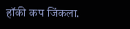हॉकी कप जिंकला.